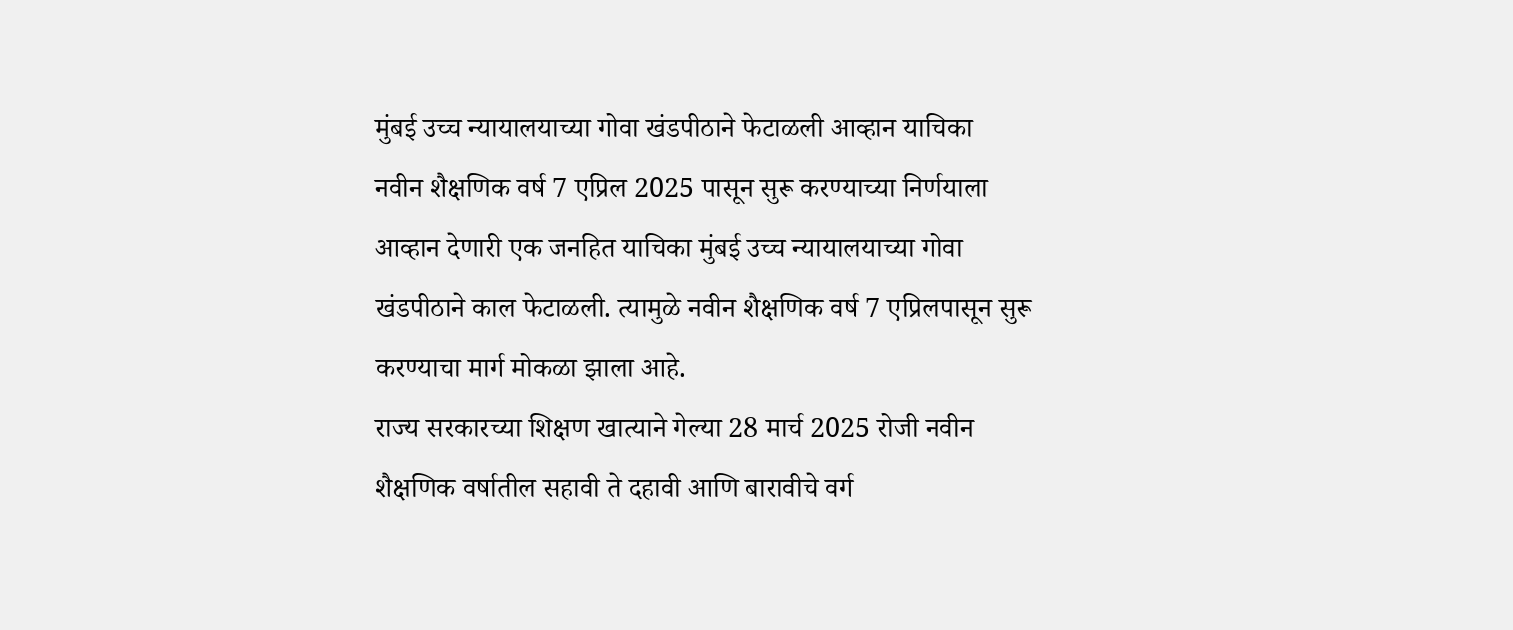मुंबई उच्च न्यायालयाच्या गोवा खंडपीठाने फेटाळली आव्हान याचिका
नवीन शैक्षणिक वर्ष 7 एप्रिल 2025 पासून सुरू करण्याच्या निर्णयाला आव्हान देणारी एक जनहित याचिका मुंबई उच्च न्यायालयाच्या गोवा खंडपीठाने काल फेटाळली. त्यामुळे नवीन शैक्षणिक वर्ष 7 एप्रिलपासून सुरू करण्याचा मार्ग मोकळा झाला आहे.
राज्य सरकारच्या शिक्षण खात्याने गेल्या 28 मार्च 2025 रोजी नवीन शैक्षणिक वर्षातील सहावी ते दहावी आणि बारावीचे वर्ग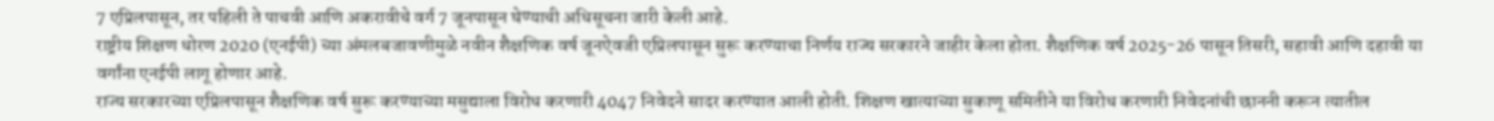7 एप्रिलपासून, तर पहिली ते पाचवी आणि अकरावीचे वर्ग 7 जूनपासून घेण्याची अधिसूचना जारी केली आहे.
राष्ट्रीय शिक्षण धोरण 2020 (एनईपी) च्या अंमलबजावणीमुळे नवीन शैक्षणिक वर्ष जूनऐवजी एप्रिलपासून सुरू करण्याचा निर्णय राज्य सरकारने जाहीर केला होता. शैक्षणिक वर्ष 2025-26 पासून तिसरी, सहावी आणि दहावी या वर्गांना एनईपी लागू होणार आहे.
राज्य सरकारच्या एप्रिलपासून शैक्षणिक वर्ष सुरू करण्याच्या मसुद्याला विरोध करणारी 4047 निवेदने सादर करण्यात आली होती. शिक्षण खात्याच्या सुकाणू समितीने या विरोध करणारी निवेदनांची छाननी करून त्यातील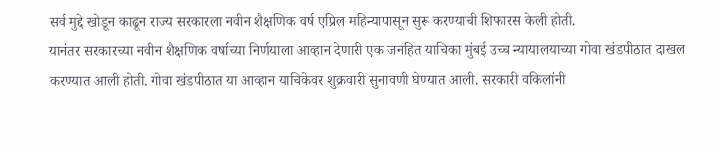सर्व मुद्दे खोडून काढून राज्य सरकारला नवीन शैक्षणिक वर्ष एप्रिल महिन्यापासून सुरू करण्याची शिफारस केली होती.
यानंतर सरकारच्या नवीन शैक्षणिक वर्षाच्या निर्णयाला आव्हान देणारी एक जनहित याचिका मुंबई उच्च न्यायालयाच्या गोवा खंडपीठात दाखल करण्यात आली होती. गोवा खंडपीठात या आव्हान याचिकेवर शुक्रवारी सुनावणी घेण्यात आली. सरकारी वकिलांनी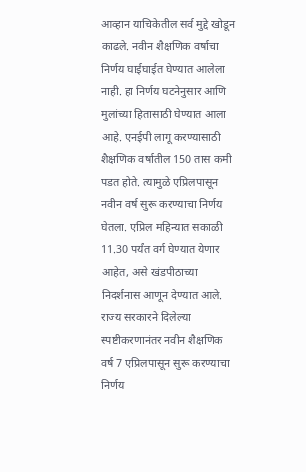आव्हान याचिकेतील सर्व मुद्दे खोडून काढले. नवीन शैक्षणिक वर्षाचा निर्णय घाईघाईत घेण्यात आलेला नाही. हा निर्णय घटनेनुसार आणि मुलांच्या हितासाठी घेण्यात आला आहे. एनईपी लागू करण्यासाठी शैक्षणिक वर्षातील 150 तास कमी पडत होते. त्यामुळे एप्रिलपासून नवीन वर्ष सुरू करण्याचा निर्णय घेतला. एप्रिल महिन्यात सकाळी 11.30 पर्यंत वर्ग घेण्यात येणार आहेत, असे खंडपीठाच्या निदर्शनास आणून देण्यात आले. राज्य सरकारने दिलेल्या स्पष्टीकरणानंतर नवीन शैक्षणिक वर्ष 7 एप्रिलपासून सुरू करण्याचा निर्णय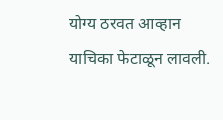योग्य ठरवत आव्हान याचिका फेटाळून लावली.